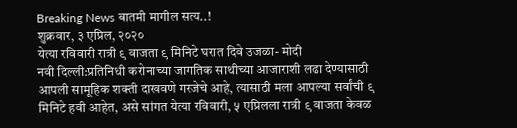Breaking News बातमी मागील सत्य..!
शुक्रवार, ३ एप्रिल, २०२०
येत्या रविवारी रात्री ९ वाजता ९ मिनिटे घरात दिवे उजळा- मोदी
नवी दिल्ली:प्रतिनिधी करोनाच्या जागतिक साथीच्या आजाराशी लढा देण्यासाठी आपली सामूहिक शक्ती दाखवणे गरजेचे आहे, त्यासाठी मला आपल्या सर्वांची ९ मिनिटे हवी आहेत, असे सांगत येत्या रविवारी, ५ एप्रिलला रात्री ९ वाजता केवळ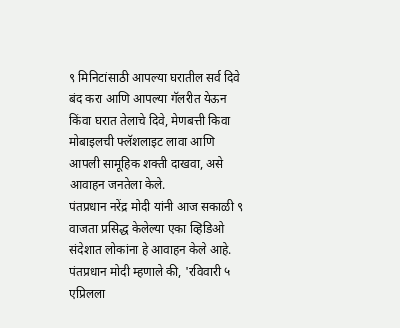९ मिनिटांसाठी आपल्या घरातील सर्व दिवे बंद करा आणि आपल्या गॅलरीत येऊन किंवा घरात तेलाचे दिवे, मेणबत्ती किवा मोबाइलची फ्लॅशलाइट लावा आणि आपली सामूहिक शक्ती दाखवा, असे आवाहन जनतेला केले.
पंतप्रधान नरेंद्र मोदी यांनी आज सकाळी ९ वाजता प्रसिद्ध केलेल्या एका व्हिडिओ संदेशात लोकांना हे आवाहन केले आहे. पंतप्रधान मोदी म्हणाले की, 'रविवारी ५ एप्रिलला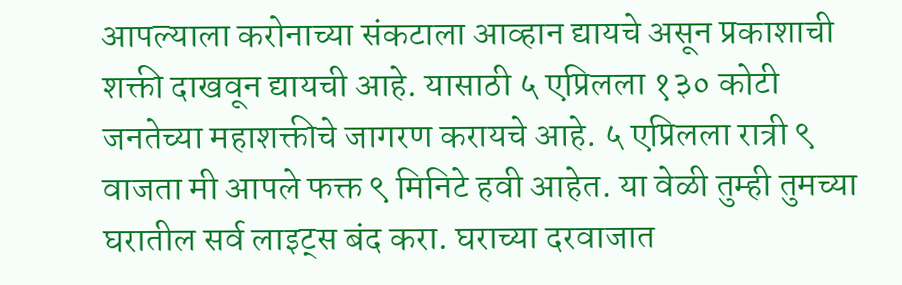आपल्याला करोनाच्या संकटाला आव्हान द्यायचे असून प्रकाशाची शक्ती दाखवून द्यायची आहे. यासाठी ५ एप्रिलला १३० कोटी जनतेच्या महाशक्तीचे जागरण करायचे आहे. ५ एप्रिलला रात्री ९ वाजता मी आपले फक्त ९ मिनिटे हवी आहेत. या वेळी तुम्ही तुमच्या घरातील सर्व लाइट्स बंद करा. घराच्या दरवाजात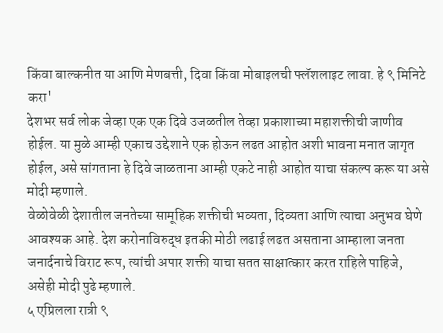किंवा बाल्कनीत या आणि मेणबत्ती, दिवा किंवा मोबाइलची फ्लॅशलाइट लावा. हे ९ मिनिटे करा'
देशभर सर्व लोक जेव्हा एक एक दिवे उजळतील तेव्हा प्रकाशाच्या महाशक्तीची जाणीव होईल. या मुळे आम्ही एकाच उद्देशाने एक होऊन लढत आहोत अशी भावना मनात जागृत होईल, असे सांगताना हे दिवे जाळताना आम्ही एकटे नाही आहोत याचा संकल्प करू या असे मोदी म्हणाले.
वेळोवेळी देशातील जनतेच्या सामूहिक शक्तीची भव्यता, दिव्यता आणि त्याचा अनुभव घेणे आवश्यक आहे. देश करोनाविरुद्ध इतकी मोठी लढाई लढत असताना आम्हाला जनता जनार्दनाचे विराट रूप, त्यांची अपार शक्ती याचा सतत साक्षात्कार करत राहिले पाहिजे, असेही मोदी पुढे म्हणाले.
५ एप्रिलला रात्री ९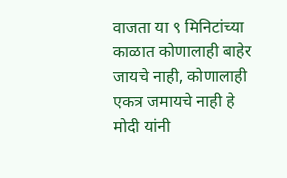वाजता या ९ मिनिटांच्या काळात कोणालाही बाहेर जायचे नाही, कोणालाही एकत्र जमायचे नाही हे मोदी यांनी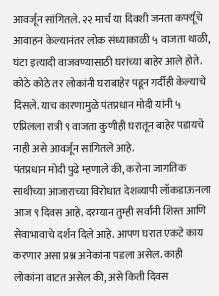आवर्जून सांगितले. २२ मार्च या दिवशी जनता कर्फ्यूचे आवाहन केल्यानंतर लोक संध्याकाळी ५ वाजता थाळी, घंटा इत्यादी वाजवण्यासाठी घरांच्या बाहेर आले होते. कोठे कोठे तर लोकांनी घराबाहेर पडून गर्दीही केल्याचे दिसले. याच कारणामुळे पंतप्रधान मोदी यांनी ५ एप्रिलला रात्री ९ वाजता कुणीही घरातून बाहेर पडायचे नाही असे आवर्जून सांगितले आहे.
पंतप्रधान मोदी पुढे म्हणाले की, करोना जागतिक साथीच्या आजाराच्या विरोधात देशव्यापी लॉकडाऊनला आज ९ दिवस आहे. दरम्यान तुम्ही सर्वांनी शिस्त आणि सेवाभावाचे दर्शन दिले आहे. आपण घरात एकटे काय करणार असा प्रश्न अनेकांना पडला असेल. काही लोकांना वाटत असेल की, असे किती दिवस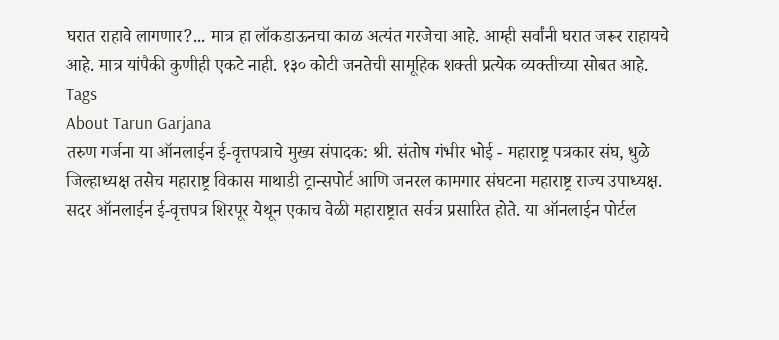घरात राहावे लागणार?... मात्र हा लॉकडाऊनचा काळ अत्यंत गरजेचा आहे. आम्ही सर्वांनी घरात जरूर राहायचे आहे. मात्र यांपैकी कुणीही एकटे नाही. १३० कोटी जनतेची सामूहिक शक्ती प्रत्येक व्यक्तीच्या सोबत आहे.
Tags
About Tarun Garjana
तरुण गर्जना या ऑनलाईन ई-वृत्तपत्राचे मुख्य संपादक: श्री. संतोष गंभीर भोई - महाराष्ट्र पत्रकार संघ, धुळे जिल्हाध्यक्ष तसेच महाराष्ट्र विकास माथाडी ट्रान्सपोर्ट आणि जनरल कामगार संघटना महाराष्ट्र राज्य उपाध्यक्ष.
सदर ऑनलाईन ई-वृत्तपत्र शिरपूर येथून एकाच वेळी महाराष्ट्रात सर्वत्र प्रसारित होते. या ऑनलाईन पोर्टल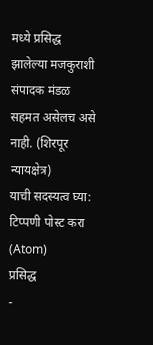मध्ये प्रसिद्ध झालेल्या मजकुराशी संपादक मंडळ सहमत असेलच असे नाही. (शिरपूर न्यायक्षेत्र)
याची सदस्यत्व घ्या:
टिप्पणी पोस्ट करा (Atom)
प्रसिद्ध
-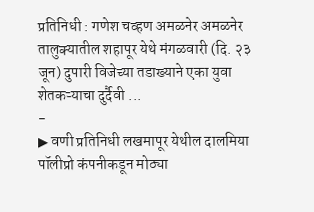प्रतिनिधी : गणेश चव्हण अमळनेर अमळनेर तालुक्यातील शहापूर येथे मंगळवारी (दि. २३ जून) दुपारी विजेच्या तडाख्याने एका युवा शेतकऱ्याचा दुर्दैवी ...
-
▶ वणी प्रतिनिधी लखमापूर येथील दालमिया पॉलीप्रो कंपनीकडून मोठ्या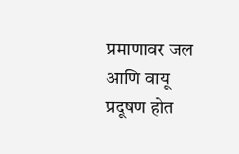प्रमाणावर जल आणि वायू प्रदूषण होत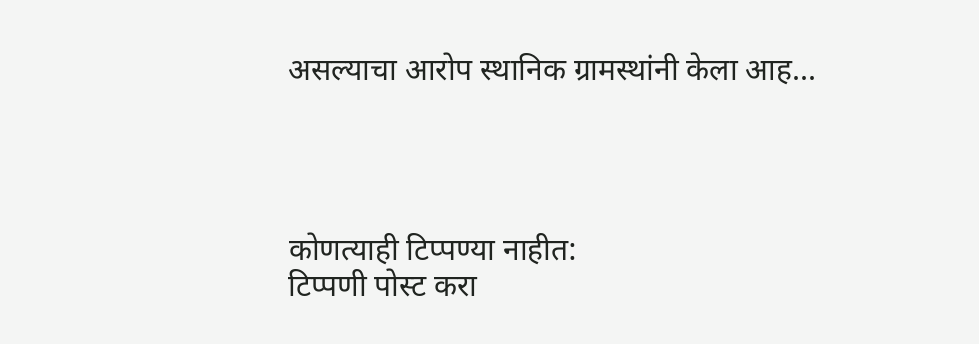असल्याचा आरोप स्थानिक ग्रामस्थांनी केला आह...




कोणत्याही टिप्पण्या नाहीत:
टिप्पणी पोस्ट करा